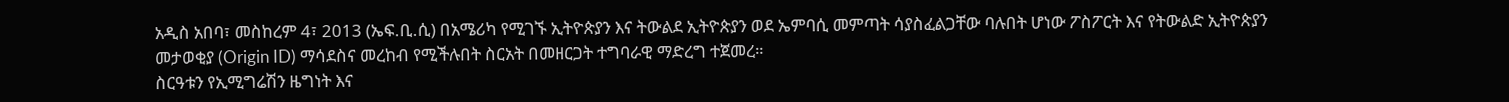አዲስ አበባ፣ መስከረም 4፣ 2013 (ኤፍ.ቢ.ሲ) በአሜሪካ የሚገኙ ኢትዮጵያን እና ትውልደ ኢትዮጵያን ወደ ኤምባሲ መምጣት ሳያስፈልጋቸው ባሉበት ሆነው ፖስፖርት እና የትውልድ ኢትዮጵያን መታወቂያ (Origin ID) ማሳደስና መረከብ የሚችሉበት ስርአት በመዘርጋት ተግባራዊ ማድረግ ተጀመረ።
ስርዓቱን የኢሚግሬሽን ዜግነት እና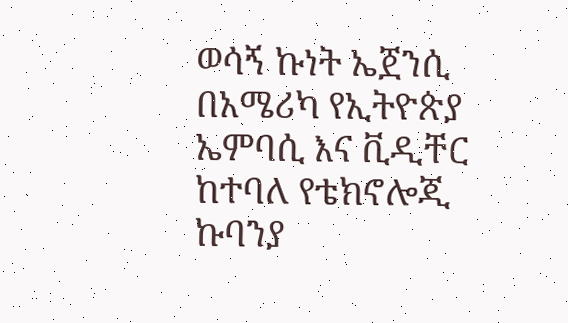ወሳኝ ኩነት ኤጀንሲ በአሜሪካ የኢትዮጵያ ኤምባሲ እና ቪዲቸር ከተባለ የቴክኖሎጂ ኩባንያ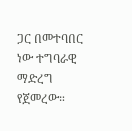ጋር በመተባበር ነው ተግባራዊ ማድረግ የጀመረው።